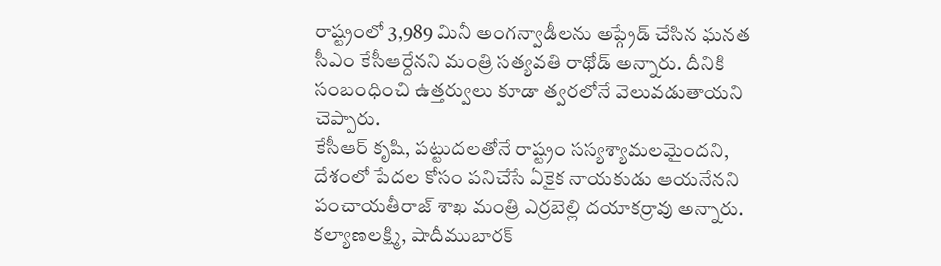రాష్ట్రంలో 3,989 మినీ అంగన్వాడీలను అప్గ్రేడ్ చేసిన ఘనత సీఎం కేసీఆర్దేనని మంత్రి సత్యవతి రాథోడ్ అన్నారు. దీనికి సంబంధించి ఉత్తర్వులు కూడా త్వరలోనే వెలువడుతాయని చెప్పారు.
కేసీఆర్ కృషి, పట్టుదలతోనే రాష్ట్రం సస్యశ్యామలమైందని, దేశంలో పేదల కోసం పనిచేసే ఏకైక నాయకుడు ఆయనేనని పంచాయతీరాజ్ శాఖ మంత్రి ఎర్రబెల్లి దయాకర్రావు అన్నారు.
కల్యాణలక్ష్మి, షాదీముబారక్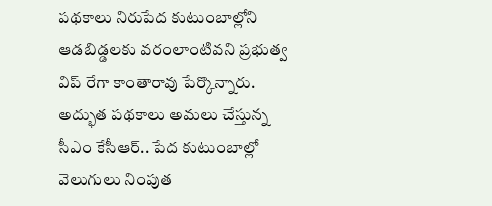పథకాలు నిరుపేద కుటుంబాల్లోని ఆడబిడ్డలకు వరంలాంటివని ప్రభుత్వ విప్ రేగా కాంతారావు పేర్కొన్నారు. అద్భుత పథకాలు అమలు చేస్తున్న సీఎం కేసీఆర్.. పేద కుటుంబాల్లో వెలుగులు నింపుత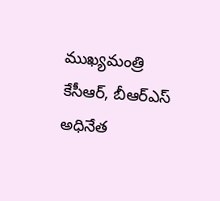ముఖ్యమంత్రి కేసీఆర్, బీఆర్ఎస్ అధినేత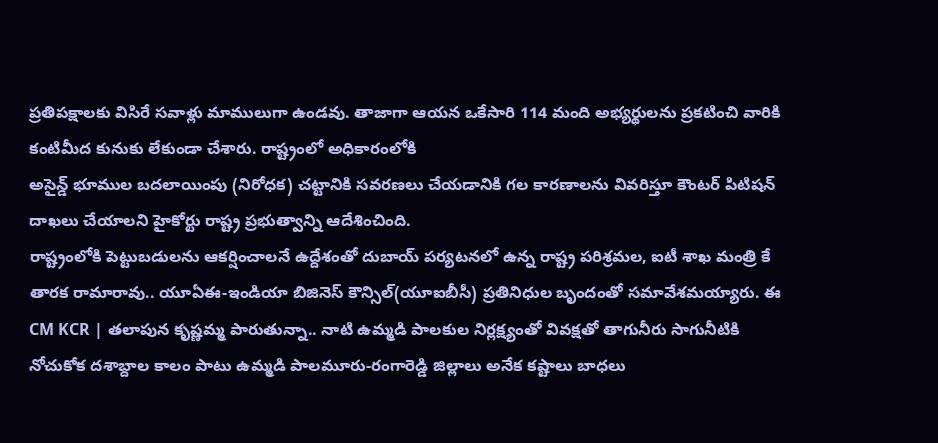ప్రతిపక్షాలకు విసిరే సవాళ్లు మాములుగా ఉండవు. తాజాగా ఆయన ఒకేసారి 114 మంది అభ్యర్థులను ప్రకటించి వారికి కంటిమీద కునుకు లేకుండా చేశారు. రాష్ట్రంలో అధికారంలోకి
అసైన్డ్ భూముల బదలాయింపు (నిరోధక) చట్టానికి సవరణలు చేయడానికి గల కారణాలను వివరిస్తూ కౌంటర్ పిటిషన్ దాఖలు చేయాలని హైకోర్టు రాష్ట్ర ప్రభుత్వాన్ని ఆదేశించింది.
రాష్ట్రంలోకి పెట్టుబడులను ఆకర్షించాలనే ఉద్దేశంతో దుబాయ్ పర్యటనలో ఉన్న రాష్ట్ర పరిశ్రమల, ఐటీ శాఖ మంత్రి కే తారక రామారావు.. యూఏఈ-ఇండియా బిజినెస్ కౌన్సిల్(యూఐబీసీ) ప్రతినిధుల బృందంతో సమావేశమయ్యారు. ఈ
CM KCR | తలాపున కృష్ణమ్మ పారుతున్నా.. నాటి ఉమ్మడి పాలకుల నిర్లక్ష్యంతో వివక్షతో తాగునీరు సాగునీటికి నోచుకోక దశాబ్దాల కాలం పాటు ఉమ్మడి పాలమూరు-రంగారెడ్డి జిల్లాలు అనేక కష్టాలు బాధలు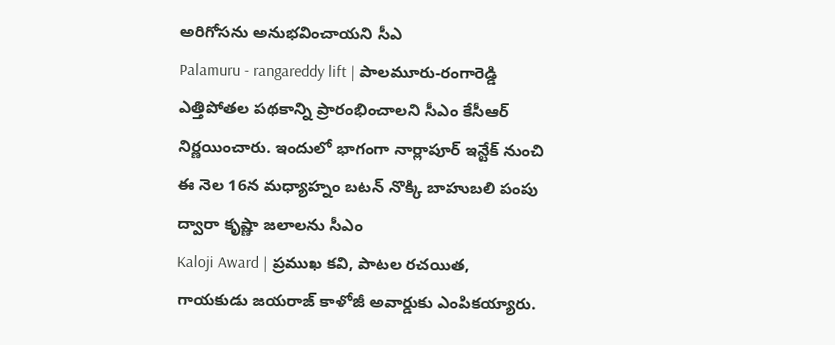అరిగోసను అనుభవించాయని సీఎ
Palamuru - rangareddy lift | పాలమూరు-రంగారెడ్డి ఎత్తిపోతల పథకాన్ని ప్రారంభించాలని సీఎం కేసీఆర్ నిర్ణయించారు. ఇందులో భాగంగా నార్లాపూర్ ఇన్టేక్ నుంచి ఈ నెల 16న మధ్యాహ్నం బటన్ నొక్కి బాహుబలి పంపు ద్వారా కృష్ణా జలాలను సీఎం
Kaloji Award | ప్రముఖ కవి, పాటల రచయిత, గాయకుడు జయరాజ్ కాళోజీ అవార్డుకు ఎంపికయ్యారు.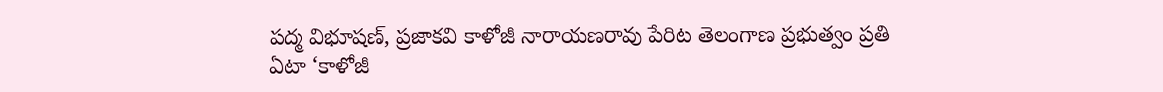పద్మ విభూషణ్, ప్రజాకవి కాళోజీ నారాయణరావు పేరిట తెలంగాణ ప్రభుత్వం ప్రతి ఏటా ‘కాళోజీ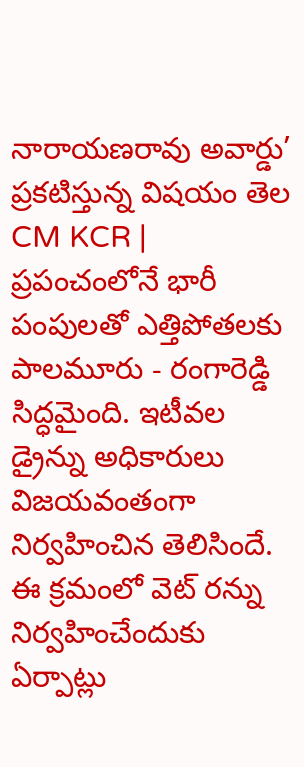నారాయణరావు అవార్డు’ ప్రకటిస్తున్న విషయం తెల
CM KCR | ప్రపంచంలోనే భారీ పంపులతో ఎత్తిపోతలకు పాలమూరు - రంగారెడ్డి సిద్ధమైంది. ఇటీవల డ్రైన్ను అధికారులు విజయవంతంగా నిర్వహించిన తెలిసిందే. ఈ క్రమంలో వెట్ రన్ను నిర్వహించేందుకు ఏర్పాట్లు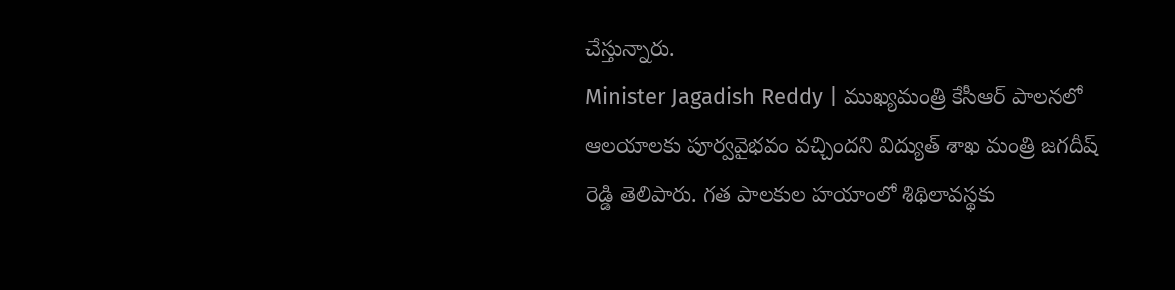చేస్తున్నారు.
Minister Jagadish Reddy | ముఖ్యమంత్రి కేసీఆర్ పాలనలో ఆలయాలకు పూర్వవైభవం వచ్చిందని విద్యుత్ శాఖ మంత్రి జగదీష్ రెడ్డి తెలిపారు. గత పాలకుల హయాంలో శిథిలావస్థకు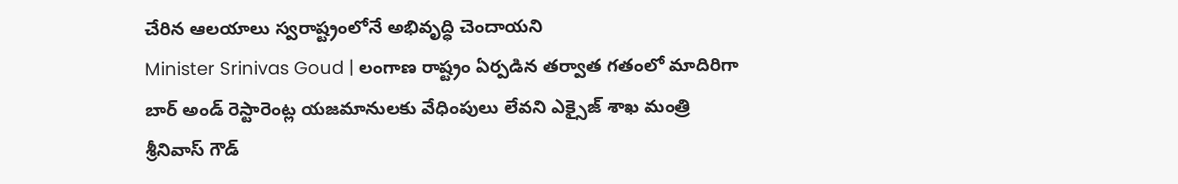చేరిన ఆలయాలు స్వరాష్ట్రంలోనే అభివృద్ధి చెందాయని
Minister Srinivas Goud | లంగాణ రాష్ట్రం ఏర్పడిన తర్వాత గతంలో మాదిరిగా బార్ అండ్ రెస్టారెంట్ల యజమానులకు వేధింపులు లేవని ఎక్సైజ్ శాఖ మంత్రి శ్రీనివాస్ గౌడ్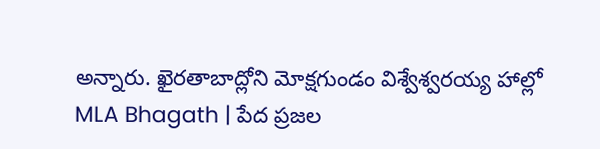అన్నారు. ఖైరతాబాద్లోని మోక్షగుండం విశ్వేశ్వరయ్య హాల్లో
MLA Bhagath | పేద ప్రజల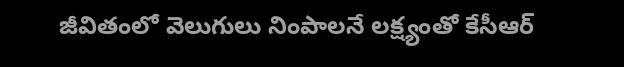జీవితంలో వెలుగులు నింపాలనే లక్ష్యంతో కేసీఆర్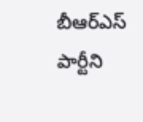బీఆర్ఎస్ పార్టీని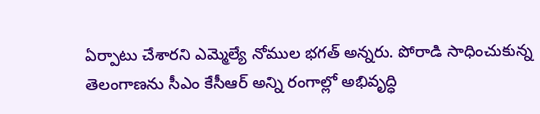ఏర్పాటు చేశారని ఎమ్మెల్యే నోముల భగత్ అన్నరు. పోరాడి సాధించుకున్న తెలంగాణను సీఎం కేసీఆర్ అన్ని రంగాల్లో అభివృద్ధి